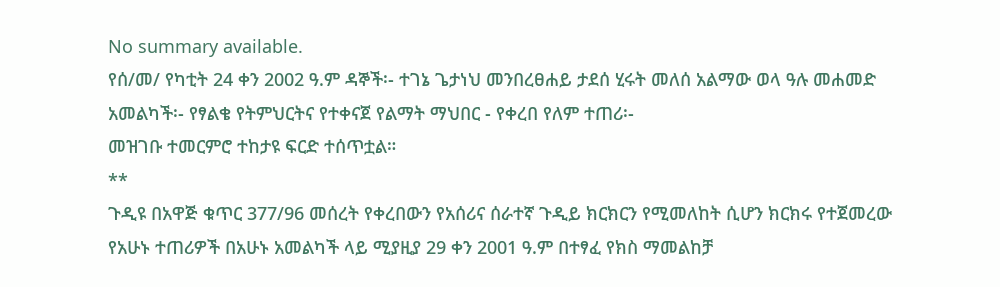No summary available.
የሰ/መ/ የካቲት 24 ቀን 2002 ዓ.ም ዳኞች፡- ተገኔ ጌታነህ መንበረፀሐይ ታደሰ ሂሩት መለሰ አልማው ወላ ዓሉ መሐመድ አመልካች፡- የፃልቄ የትምህርትና የተቀናጀ የልማት ማህበር - የቀረበ የለም ተጠሪ፡-
መዝገቡ ተመርምሮ ተከታዩ ፍርድ ተሰጥቷል።
**
ጉዲዩ በአዋጅ ቁጥር 377/96 መሰረት የቀረበውን የአሰሪና ሰራተኛ ጉዲይ ክርክርን የሚመለከት ሲሆን ክርክሩ የተጀመረው የአሁኑ ተጠሪዎች በአሁኑ አመልካች ላይ ሚያዚያ 29 ቀን 2001 ዓ.ም በተፃፈ የክስ ማመልከቻ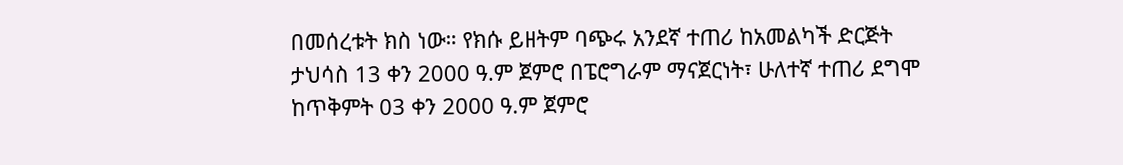በመሰረቱት ክስ ነው። የክሱ ይዘትም ባጭሩ አንደኛ ተጠሪ ከአመልካች ድርጅት ታህሳስ 13 ቀን 2000 ዓ.ም ጀምሮ በፔሮግራም ማናጀርነት፣ ሁለተኛ ተጠሪ ደግሞ ከጥቅምት 03 ቀን 2000 ዓ.ም ጀምሮ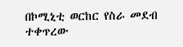በኮሚኒቲ ወርከር የስራ መደብ ተቀጥረው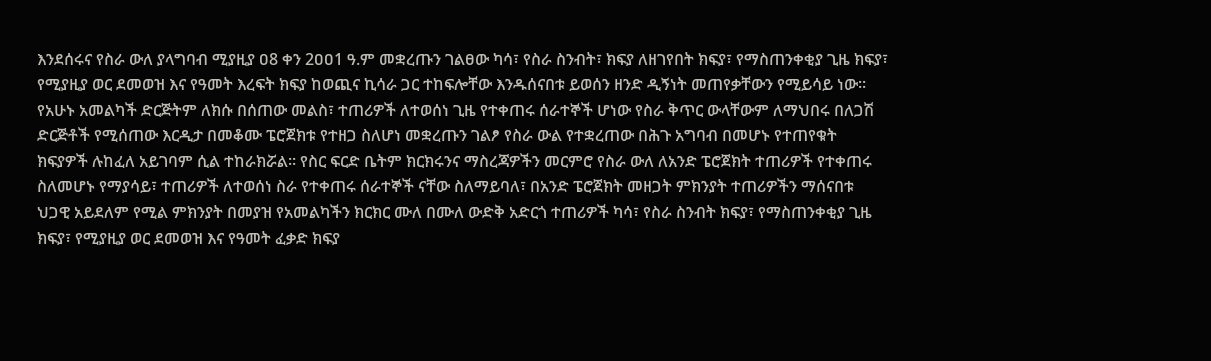እንደሰሩና የስራ ውለ ያላግባብ ሚያዚያ ዐ8 ቀን 2ዐዐ1 ዓ.ም መቋረጡን ገልፀው ካሳ፣ የስራ ስንብት፣ ክፍያ ለዘገየበት ክፍያ፣ የማስጠንቀቂያ ጊዜ ክፍያ፣ የሚያዚያ ወር ደመወዝ እና የዓመት እረፍት ክፍያ ከወጪና ኪሳራ ጋር ተከፍሎቸው እንዱሰናበቱ ይወሰን ዘንድ ዲኝነት መጠየቃቸውን የሚይሳይ ነው። የአሁኑ አመልካች ድርጅትም ለክሱ በሰጠው መልስ፣ ተጠሪዎች ለተወሰነ ጊዜ የተቀጠሩ ሰራተኞች ሆነው የስራ ቅጥር ውላቸውም ለማህበሩ በለጋሽ ድርጅቶች የሚሰጠው እርዲታ በመቆሙ ፔሮጀክቱ የተዘጋ ስለሆነ መቋረጡን ገልፆ የስራ ውል የተቋረጠው በሕጉ አግባብ በመሆኑ የተጠየቁት ክፍያዎች ሉከፈለ አይገባም ሲል ተከራክሯል። የስር ፍርድ ቤትም ክርክሩንና ማስረጃዎችን መርምሮ የስራ ውለ ለአንድ ፔሮጀክት ተጠሪዎች የተቀጠሩ ስለመሆኑ የማያሳይ፣ ተጠሪዎች ለተወሰነ ስራ የተቀጠሩ ሰራተኞች ናቸው ስለማይባለ፣ በአንድ ፔሮጀክት መዘጋት ምክንያት ተጠሪዎችን ማሰናበቱ ህጋዊ አይደለም የሚል ምክንያት በመያዝ የአመልካችን ክርክር ሙለ በሙለ ውድቅ አድርጎ ተጠሪዎች ካሳ፣ የስራ ስንብት ክፍያ፣ የማስጠንቀቂያ ጊዜ ክፍያ፣ የሚያዚያ ወር ደመወዝ እና የዓመት ፈቃድ ክፍያ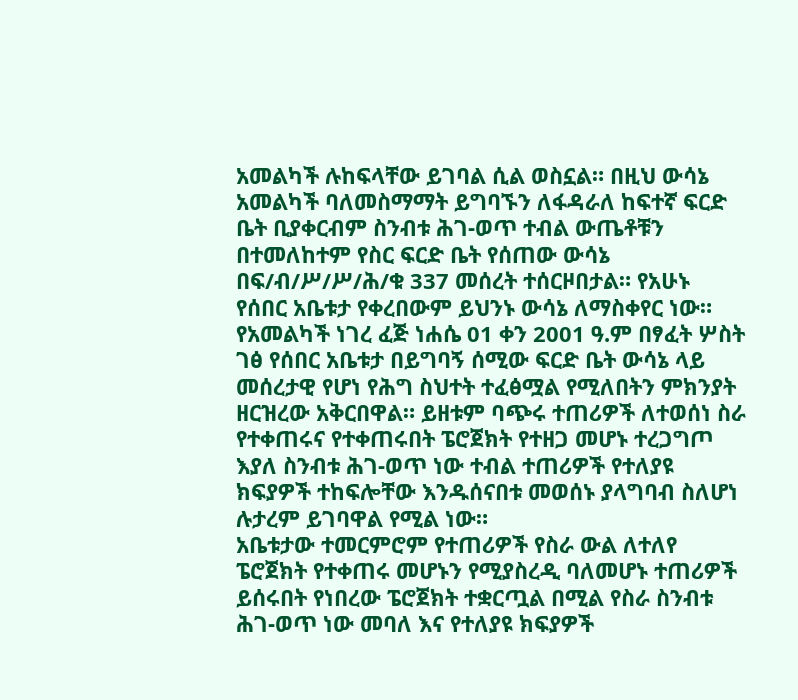አመልካች ሉከፍላቸው ይገባል ሲል ወስኗል። በዚህ ውሳኔ አመልካች ባለመስማማት ይግባኙን ለፋዳራለ ከፍተኛ ፍርድ ቤት ቢያቀርብም ስንብቱ ሕገ-ወጥ ተብል ውጤቶቹን በተመለከተም የስር ፍርድ ቤት የሰጠው ውሳኔ በፍ/ብ/ሥ/ሥ/ሕ/ቁ 337 መሰረት ተሰርዞበታል። የአሁኑ የሰበር አቤቱታ የቀረበውም ይህንኑ ውሳኔ ለማስቀየር ነው።
የአመልካች ነገረ ፈጅ ነሐሴ 01 ቀን 2001 ዓ.ም በፃፈት ሦስት ገፅ የሰበር አቤቱታ በይግባኝ ሰሚው ፍርድ ቤት ውሳኔ ላይ መሰረታዊ የሆነ የሕግ ስህተት ተፈፅሟል የሚለበትን ምክንያት ዘርዝረው አቅርበዋል። ይዘቱም ባጭሩ ተጠሪዎች ለተወሰነ ስራ የተቀጠሩና የተቀጠሩበት ፔሮጀክት የተዘጋ መሆኑ ተረጋግጦ እያለ ስንብቱ ሕገ-ወጥ ነው ተብል ተጠሪዎች የተለያዩ ክፍያዎች ተከፍሎቸው እንዱሰናበቱ መወሰኑ ያላግባብ ስለሆነ ሉታረም ይገባዋል የሚል ነው።
አቤቱታው ተመርምሮም የተጠሪዎች የስራ ውል ለተለየ ፔሮጀክት የተቀጠሩ መሆኑን የሚያስረዲ ባለመሆኑ ተጠሪዎች ይሰሩበት የነበረው ፔሮጀክት ተቋርጧል በሚል የስራ ስንብቱ ሕገ-ወጥ ነው መባለ እና የተለያዩ ክፍያዎች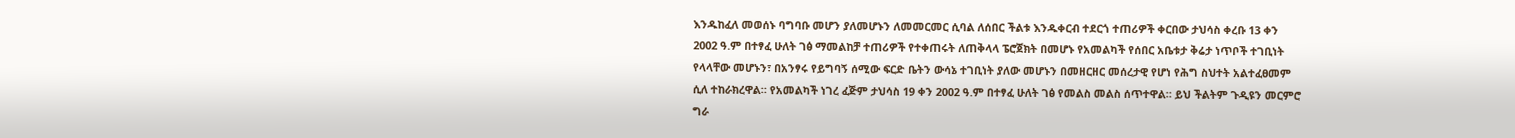እንዱከፈለ መወሰኑ ባግባቡ መሆን ያለመሆኑን ለመመርመር ሲባል ለሰበር ችልቱ እንዱቀርብ ተደርጎ ተጠሪዎች ቀርበው ታህሳስ ቀረቡ 13 ቀን 2002 ዓ.ም በተፃፈ ሁለት ገፅ ማመልከቻ ተጠሪዎች የተቀጠሩት ለጠቅላላ ፔሮጀክት በመሆኑ የአመልካች የሰበር አቤቱታ ቅሬታ ነጥቦች ተገቢነት የላላቸው መሆኑን፣ በአንፃሩ የይግባኝ ሰሚው ፍርድ ቤትን ውሳኔ ተገቢነት ያለው መሆኑን በመዘርዘር መሰረታዊ የሆነ የሕግ ስህተት አልተፈፀመም ሲለ ተከራክረዋል። የአመልካች ነገረ ፈጅም ታህሳስ 19 ቀን 2002 ዓ.ም በተፃፈ ሁለት ገፅ የመልስ መልስ ሰጥተዋል። ይህ ችልትም ጉዲዩን መርምሮ ግራ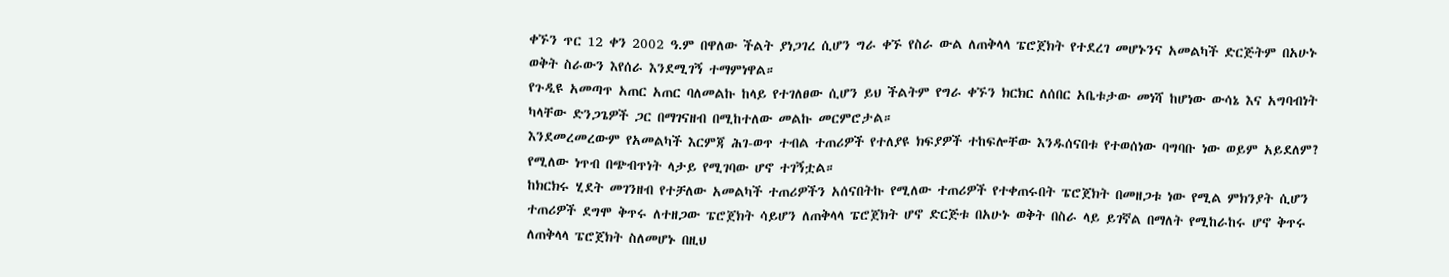ቀኙን ጥር 12 ቀን 2002 ዓ.ም በዋለው ችልት ያነጋገረ ሲሆን ግራ ቀኙ የስራ ውል ለጠቅላላ ፔሮጀክት የተደረገ መሆኑንና አመልካች ድርጅትም በአሁኑ ወቅት ስራውን እየሰራ እንደሚገኝ ተማምነዋል።
የጉዲዩ አመጣጥ አጠር አጠር ባለመልኩ ከላይ የተገለፀው ሲሆን ይህ ችልትም የግራ ቀኙን ክርክር ለሰበር አቤቱታው መነሻ ከሆነው ውሳኔ እና አግባብነት ካላቸው ድንጋጌዎች ጋር በማገናዘብ በሚከተለው መልኩ መርምሮታል።
እንደመረመረውም የአመልካች እርምጃ ሕገ-ወጥ ተብል ተጠሪዎች የተለያዩ ክፍያዎች ተከፍሎቸው እንዱሰናበቱ የተወሰነው ባግባቡ ነው ወይም አይደለም? የሚለው ነጥብ በጭብጥነት ላታይ የሚገባው ሆኖ ተገኝቷል።
ከክርክሩ ሂደት መገንዘብ የተቻለው አመልካች ተጠሪዎችን አሰናበትኩ የሚለው ተጠሪዎች የተቀጠሩበት ፔሮጀክት በመዘጋቱ ነው የሚል ምክንያት ሲሆን ተጠሪዎች ደግሞ ቅጥሩ ለተዘጋው ፔሮጀክት ሳይሆን ለጠቅላላ ፔሮጀክት ሆኖ ድርጅቱ በአሁኑ ወቅት በስራ ላይ ይገኛል በማለት የሚከራከሩ ሆኖ ቅጥሩ ለጠቅላላ ፔሮጀክት ስለመሆኑ በዚህ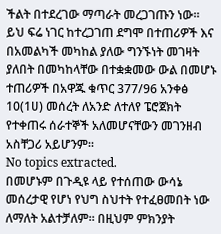ችልት በተደረገው ማጣራት መረጋገጡን ነው። ይህ ፍሬ ነገር ከተረጋገጠ ደግሞ በተጠሪዎች እና በአመልካች መካከል ያለው ግንኙነት መገዛት ያለበት በመካከላቸው በተቋቋመው ውል በመሆኑ ተጠሪዎች በአዋጁ ቁጥር 377/96 አንቀፅ 10(1ሀ) መሰረት ለአንድ ለተለየ ፔሮጀክት የተቀጠሩ ሰራተኞች አለመሆናቸውን መገንዘብ አስቸጋሪ አይሆንም።
No topics extracted.
በመሆኑም በጉዲዩ ላይ የተሰጠው ውሳኔ መሰረታዊ የሆነ የህግ ስህተት የተፈፀመበት ነው ለማለት አልተቻለም። በዚህም ምክንያት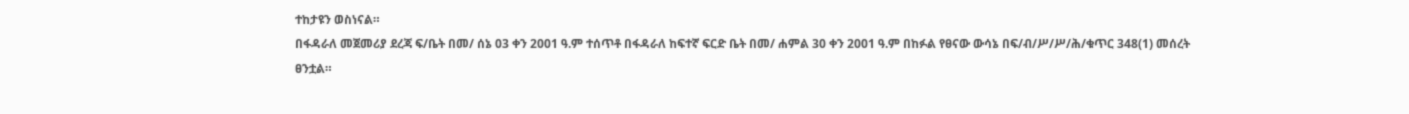ተከታዩን ወስነናል።
በፋዳራለ መጀመሪያ ደረጃ ፍ/ቤት በመ/ ሰኔ 03 ቀን 2001 ዓ.ም ተሰጥቶ በፋዳራለ ከፍተኛ ፍርድ ቤት በመ/ ሐምል 30 ቀን 2001 ዓ.ም በከፉል የፀናው ውሳኔ በፍ/ብ/ሥ/ሥ/ሕ/ቁጥር 348(1) መሰረት ፀንቷል።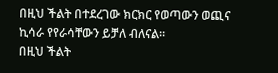በዚህ ችልት በተደረገው ክርክር የወጣውን ወጪና ኪሳራ የየራሳቸውን ይቻለ ብለናል።
በዚህ ችልት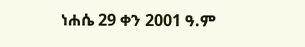ነሐሴ 29 ቀን 2001 ዓ.ም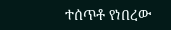ተሰጥቶ የነበረው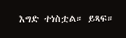እግድ ተነስቷል። ይጻፍ።